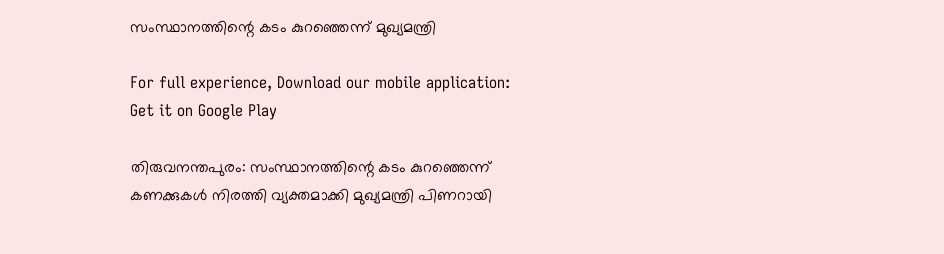സംസ്ഥാനത്തിന്റെ കടം കുറഞ്ഞെന്ന് മുഖ്യമന്ത്രി

For full experience, Download our mobile application:
Get it on Google Play

തിരുവനന്തപുരം: സംസ്ഥാനത്തിന്റെ കടം കുറഞ്ഞെന്ന് കണക്കുകള്‍ നിരത്തി വ്യക്തമാക്കി മുഖ്യമന്ത്രി പിണറായി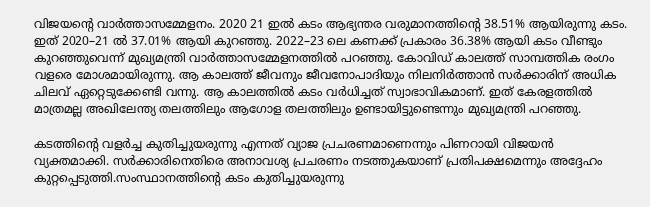വിജയന്റെ വാര്‍ത്താസമ്മേളനം. 2020 21 ഇല്‍ കടം ആഭ്യന്തര വരുമാനത്തിന്റെ 38.51% ആയിരുന്നു കടം. ഇത് 2020–21 ല്‍ 37.01% ആയി കുറഞ്ഞു. 2022–23 ലെ കണക്ക് പ്രകാരം 36.38% ആയി കടം വീണ്ടും കുറഞ്ഞുവെന്ന് മുഖ്യമന്ത്രി വാര്‍ത്താസമ്മേളനത്തില്‍ പറഞ്ഞു. കോവിഡ് കാലത്ത് സാമ്പത്തിക രംഗം വളരെ മോശമായിരുന്നു. ആ കാലത്ത് ജീവനും ജീവനോപാദിയും നിലനിര്‍ത്താന്‍ സര്‍ക്കാരിന് അധിക ചിലവ് ഏറ്റെടുക്കേണ്ടി വന്നു. ആ കാലത്തില്‍ കടം വര്‍ധിച്ചത് സ്വാഭാവികമാണ്. ഇത് കേരളത്തില്‍ മാത്രമല്ല അഖിലേന്ത്യ തലത്തിലും ആഗോള തലത്തിലും ഉണ്ടായിട്ടുണ്ടെന്നും മുഖ്യമന്ത്രി പറഞ്ഞു.

കടത്തിന്‍റെ വളര്‍ച്ച കുതിച്ചുയരുന്നു എന്നത് വ്യാജ പ്രചരണമാണെന്നും പിണറായി വിജയന്‍ വ്യക്തമാക്കി. സര്‍ക്കാരിനെതിരെ അനാവശ്യ പ്രചരണം നടത്തുകയാണ് പ്രതിപക്ഷമെന്നും അദ്ദേഹം കുറ്റപ്പെടുത്തി.സംസ്ഥാനത്തിന്റെ കടം കുതിച്ചുയരുന്നു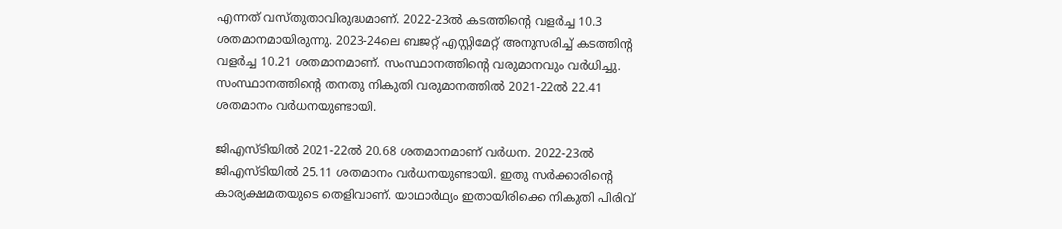എന്നത് വസ്തുതാവിരുദ്ധമാണ്. 2022-23ല്‍ കടത്തിന്റെ വളര്‍ച്ച 10.3 ശതമാനമായിരുന്നു. 2023-24ലെ ബജറ്റ് എസ്റ്റിമേറ്റ് അനുസരിച്ച്‌ കടത്തിന്റ വളര്‍ച്ച 10.21 ശതമാനമാണ്. സംസ്ഥാനത്തിന്റെ വരുമാനവും വര്‍ധിച്ചു. സംസ്ഥാനത്തിന്റെ തനതു നികുതി വരുമാനത്തില്‍ 2021-22ല്‍ 22.41 ശതമാനം വര്‍ധനയുണ്ടായി.

ജിഎസ്ടിയില്‍ 2021-22ല്‍ 20.68 ശതമാനമാണ് വര്‍ധന. 2022-23ല്‍ ജിഎസ്ടിയില്‍ 25.11 ശതമാനം വര്‍ധനയുണ്ടായി. ഇതു സര്‍ക്കാരിന്റെ കാര്യക്ഷമതയുടെ തെളിവാണ്. യാഥാര്‍ഥ്യം ഇതായിരിക്കെ നികുതി പിരിവ്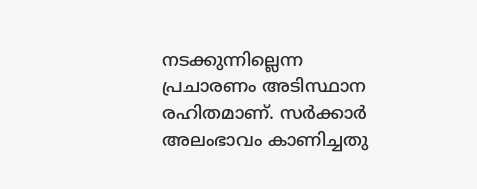നടക്കുന്നില്ലെന്ന പ്രചാരണം അടിസ്ഥാന രഹിതമാണ്. സര്‍ക്കാര്‍ അലംഭാവം കാണിച്ചതു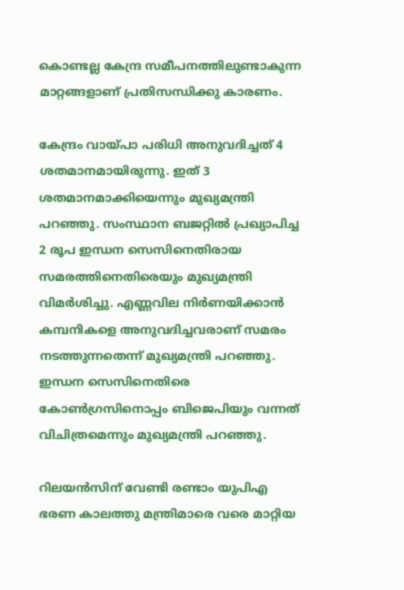കൊണ്ടല്ല കേന്ദ്ര സമീപനത്തിലുണ്ടാകുന്ന മാറ്റങ്ങളാണ് പ്രതിസന്ധിക്കു കാരണം.

കേന്ദ്രം വായ്പാ പരിധി അനുവദിച്ചത് 4 ശതമാനമായിരുന്നു. ഇത് 3 ശതമാനമാക്കിയെന്നും മുഖ്യമന്ത്രി പറഞ്ഞു. സംസ്ഥാന ബജറ്റില്‍ പ്രഖ്യാപിച്ച 2 രൂപ ഇന്ധന സെസിനെതിരായ സമരത്തിനെതിരെയും മുഖ്യമന്ത്രി വിമര്‍ശിച്ചു. എണ്ണവില നിര്‍ണയിക്കാന്‍ കമ്പനികളെ അനുവദിച്ചവരാണ് സമരം നടത്തുന്നതെന്ന് മുഖ്യമന്ത്രി പറഞ്ഞു. ഇന്ധന സെസിനെതിരെ കോണ്‍ഗ്രസിനൊപ്പം ബിജെപിയും വന്നത് വിചിത്രമെന്നും മുഖ്യമന്ത്രി പറഞ്ഞു.

റിലയന്‍സിന് വേണ്ടി രണ്ടാം യുപിഎ ഭരണ കാലത്തു മന്ത്രിമാരെ വരെ മാറ്റിയ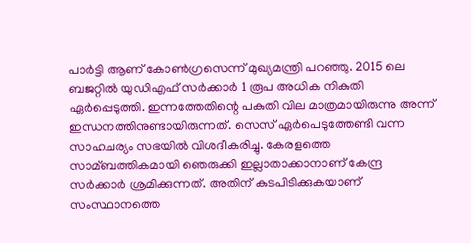പാര്‍ട്ടി ആണ് കോണ്‍ഗ്രസെന്ന് മുഖ്യമന്ത്രി പറഞ്ഞു. 2015 ലെ ബജറ്റില്‍ യുഡിഎഫ് സര്‍ക്കാര്‍ 1 രൂപ അധിക നികുതി ഏര്‍പ്പെടുത്തി. ഇന്നത്തേതിന്റെ പകുതി വില മാത്രമായിരുന്നു അന്ന് ഇന്ധനത്തിനുണ്ടായിരുന്നത്. സെസ് ഏര്‍പെടുത്തേണ്ടി വന്ന സാഹചര്യം സഭയില്‍ വിശദീകരിച്ചു. കേരളത്തെ സാമ്ബത്തികമായി ഞെരുക്കി ഇല്ലാതാക്കാനാണ് കേന്ദ്ര സര്‍ക്കാര്‍ ശ്രമിക്കുന്നത്. അതിന് കുടപിടിക്കുകയാണ് സംസ്ഥാനത്തെ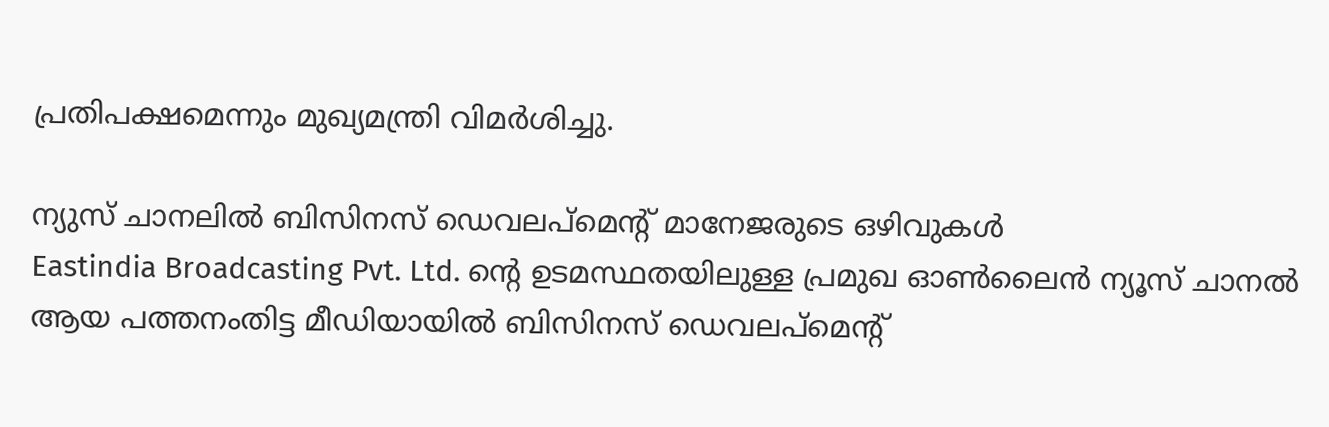പ്രതിപക്ഷമെന്നും മുഖ്യമന്ത്രി വിമര്‍ശിച്ചു.

ന്യുസ് ചാനലില്‍ ബിസിനസ് ഡെവലപ്മെന്റ് മാനേജരുടെ ഒഴിവുകള്‍
Eastindia Broadcasting Pvt. Ltd. ന്റെ ഉടമസ്ഥതയിലുള്ള പ്രമുഖ ഓണ്‍ലൈന്‍ ന്യൂസ് ചാനല്‍ ആയ പത്തനംതിട്ട മീഡിയായില്‍ ബിസിനസ് ഡെവലപ്മെന്റ്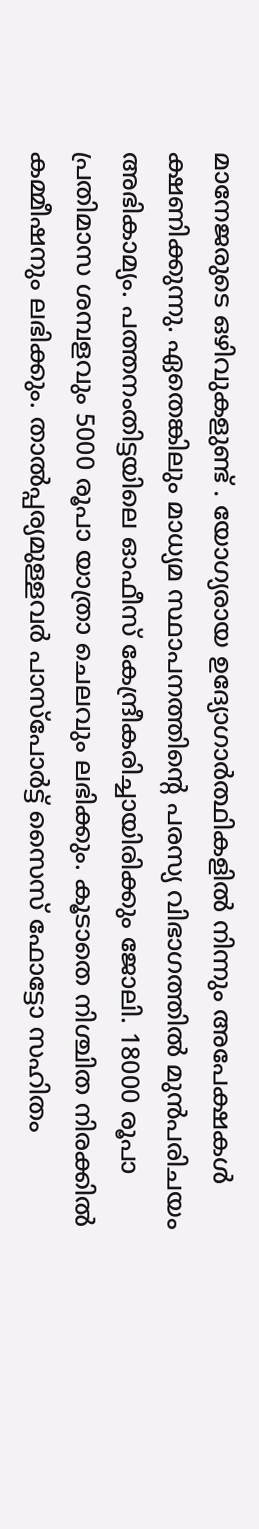മാനേജരുടെ ഒഴിവുകളുണ്ട് . യോഗ്യരായ ഉദ്യോഗാര്‍ത്ഥികളില്‍ നിന്നും അപേക്ഷകള്‍ ക്ഷണിക്കുന്നു. ഏതെങ്കിലും മാധ്യമ സ്ഥാപനത്തിന്റെ പരസ്യ വിഭാഗത്തില്‍ മുന്‍പരിചയം അഭികാമ്യം. പത്തനംതിട്ടയിലെ ഓഫീസ് കേന്ദ്രീകരിച്ചായിരിക്കും ജോലി. 18000 രൂപാ പ്രതിമാസ ശമ്പളവും 5000 രൂപാ യാത്രാ ചെലവും ലഭിക്കും. കൂടാതെ നിശ്ചിത നിരക്കില്‍ കമ്മീഷനും ലഭിക്കും. താല്‍പ്പര്യമുള്ളവര്‍ പാസ്പോര്‍ട്ട് സൈസ് ഫോട്ടോ സഹിതം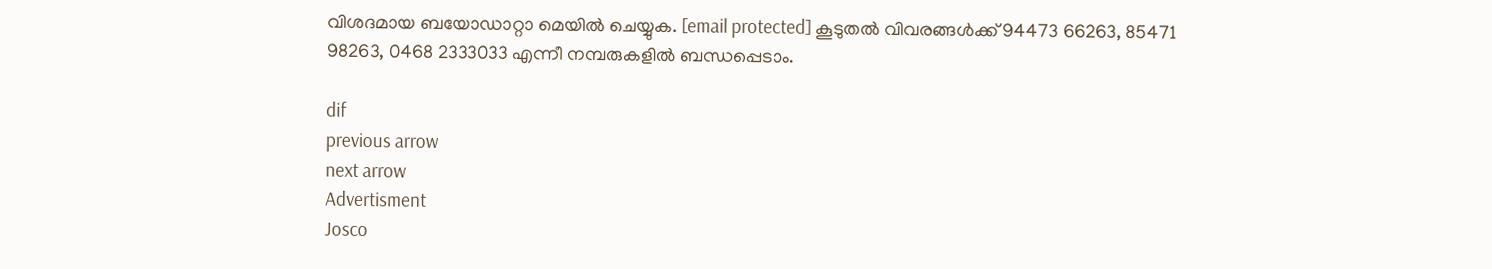വിശദമായ ബയോഡാറ്റാ മെയില്‍ ചെയ്യുക. [email protected] കൂടുതല്‍ വിവരങ്ങള്‍ക്ക് 94473 66263, 85471 98263, 0468 2333033 എന്നീ നമ്പരുകളില്‍ ബന്ധപ്പെടാം.

dif
previous arrow
next arrow
Advertisment
Josco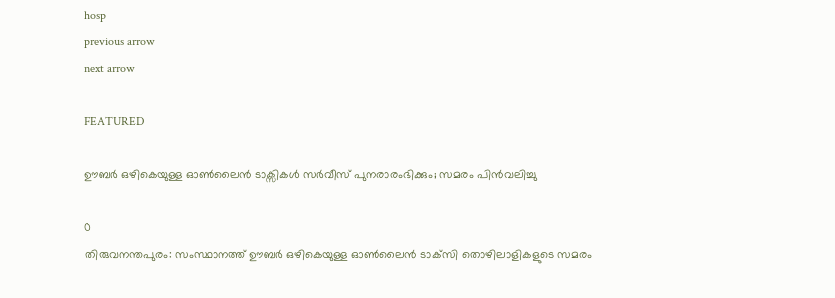hosp
previous arrow
next arrow

FEATURED

ഊബര്‍ ഒഴികെയുള്ള ഓൺലൈൻ ടാക്സികൾ സർവീസ് പുനരാരംഭിക്കും; സമരം പിൻവലിച്ചു

0
തിരുവനന്തപുരം: സംസ്ഥാനത്ത് ഊബര്‍ ഒഴികെയുള്ള ഓണ്‍ലൈന്‍ ടാക്‌സി തൊഴിലാളികളുടെ സമരം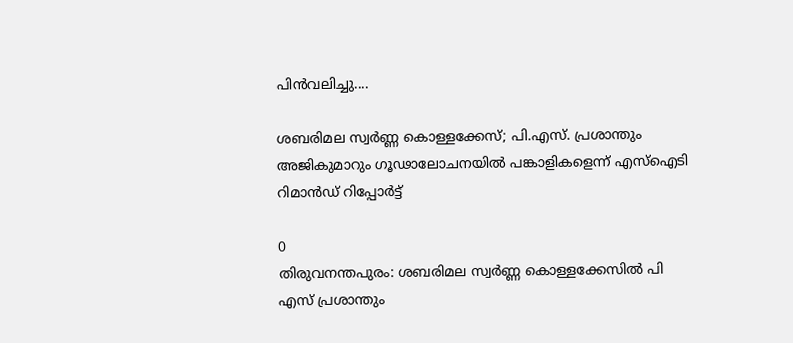പിന്‍വലിച്ചു....

ശബരിമല സ്വര്‍ണ്ണ കൊള്ളക്കേസ്; പി.എസ്. പ്രശാന്തും അജികുമാറും ഗൂഢാലോചനയിൽ പങ്കാളികളെന്ന് എസ്‌ഐടി റിമാൻഡ് റിപ്പോർട്ട്

0
തിരുവനന്തപുരം: ശബരിമല സ്വര്‍ണ്ണ കൊള്ളക്കേസില്‍ പി എസ് പ്രശാന്തും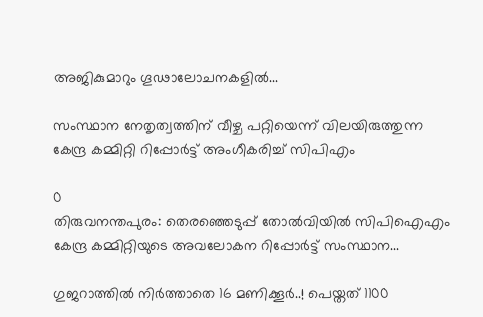അജികുമാറും ഗൂഢാലോചനകളില്‍...

സംസ്ഥാന നേതൃത്വത്തിന് വീഴ്ച പറ്റിയെന്ന് വിലയിരുത്തുന്ന കേന്ദ്ര കമ്മിറ്റി റിപ്പോർട്ട് അംഗീകരിച്ച് സിപിഎം

0
തിരുവനന്തപുരം: തെരഞ്ഞെടുപ്പ് തോൽവിയിൽ സിപിഐഎം കേന്ദ്ര കമ്മിറ്റിയുടെ അവലോകന റിപ്പോര്‍ട്ട് സംസ്ഥാന...

ഗുജറാത്തിൽ നിർത്താതെ 16 മണിക്കൂർ..! പെയ്തത് 1100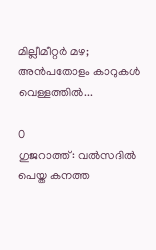മില്ലീമീറ്റർ മഴ; അൻപതോളം കാറുകൾ വെള്ളത്തിൽ...

0
ഗുജറാത്ത്: വൽസദിൽ പെയ്ത കനത്ത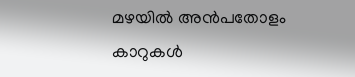മഴയിൽ അൻപതോളം കാറുകൾ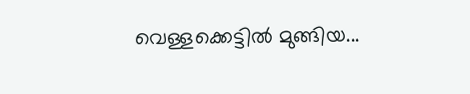വെള്ളക്കെട്ടിൽ മുങ്ങിയ...